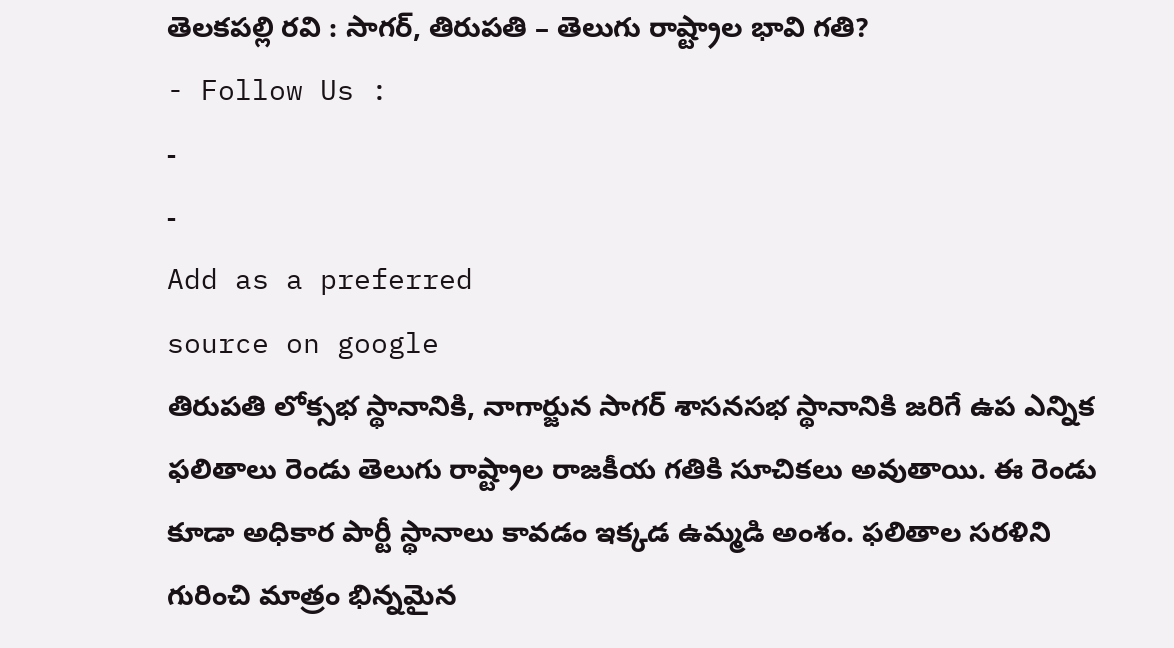తెలకపల్లి రవి : సాగర్, తిరుపతి – తెలుగు రాష్ట్రాల భావి గతి?
- Follow Us :
-
-
Add as a preferred
source on google
తిరుపతి లోక్సభ స్థానానికి, నాగార్జున సాగర్ శాసనసభ స్థానానికి జరిగే ఉప ఎన్నిక ఫలితాలు రెండు తెలుగు రాష్ట్రాల రాజకీయ గతికి సూచికలు అవుతాయి. ఈ రెండు కూడా అధికార పార్టీ స్థానాలు కావడం ఇక్కడ ఉమ్మడి అంశం. ఫలితాల సరళిని గురించి మాత్రం భిన్నమైన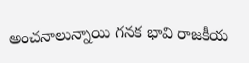అంచనాలున్నాయి గనక భావి రాజకీయ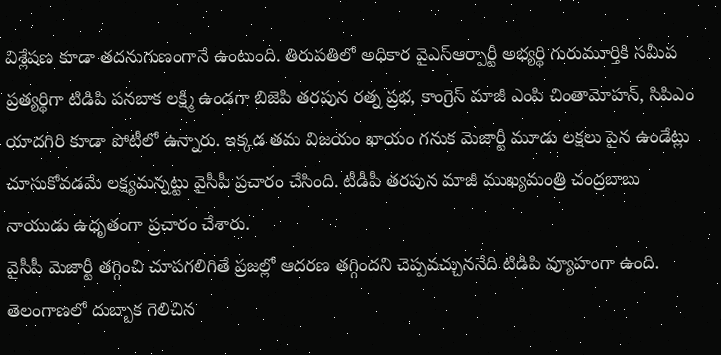విశ్లేషణ కూడా తదనుగుణంగానే ఉంటుంది. తిరుపతిలో అధికార వైఎస్ఆర్పార్టీ అభ్యర్థి గురుమూర్తికి సమీప ప్రత్యర్థిగా టిడిపి పనబాక లక్ష్మి ఉండగా బిజెపి తరపున రత్న ప్రభ, కాంగ్రెస్ మాజీ ఎంపి చింతామోహన్, సిపిఎం యాదగిరి కూడా పోటీలో ఉన్నారు. ఇక్కడ తమ విజయం ఖాయం గనుక మెజార్టీ మూడు లక్షలు పైన ఉండేట్లు చూసుకోవడమే లక్ష్యమన్నట్టు వైసీపీ ప్రచారం చేసింది. టీడీపీ తరపున మాజీ ముఖ్యమంత్రి చంద్రబాబు నాయుడు ఉధృతంగా ప్రచారం చేశారు.
వైసీపీ మెజార్టీ తగ్గించి చూపగలిగితే ప్రజల్లో ఆదరణ తగ్గిందని చెప్పవచ్చుననేది టిడిపి వ్యూహంగా ఉంది. తెలంగాణలో దుబ్బాక గెలిచిన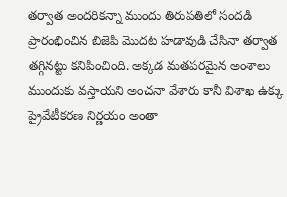తర్వాత అందరికన్నా ముందు తిరుపతిలో సందడి ప్రారంభించిన బిజెపి మొదట హడావుడి చేసినా తర్వాత తగ్గినట్టు కనిపించింది. అక్కడ మతపరమైన అంశాలు ముందుకు వస్తాయని అంచనా వేశారు కానీ విశాఖ ఉక్కు ప్రైవేటీకరణ నిర్ణయం అంతా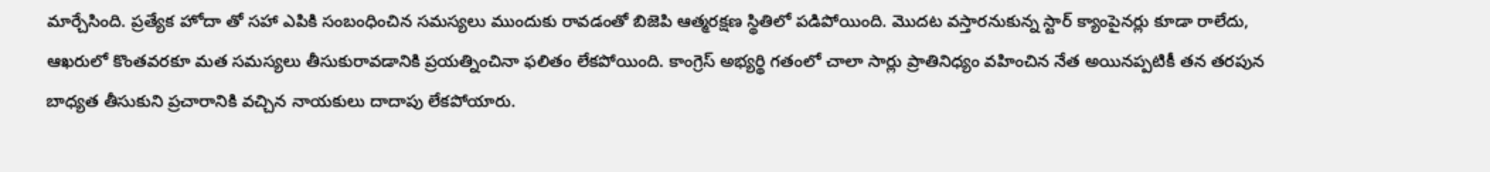మార్చేసింది. ప్రత్యేక హోదా తో సహా ఎపికి సంబంధించిన సమస్యలు ముందుకు రావడంతో బిజెపి ఆత్మరక్షణ స్థితిలో పడిపోయింది. మొదట వస్తారనుకున్న స్టార్ క్యాంపైనర్లు కూడా రాలేదు, ఆఖరులో కొంతవరకూ మత సమస్యలు తీసుకురావడానికి ప్రయత్నించినా ఫలితం లేకపోయింది. కాంగ్రెస్ అభ్యర్థి గతంలో చాలా సార్లు ప్రాతినిధ్యం వహించిన నేత అయినప్పటికీ తన తరపున బాధ్యత తీసుకుని ప్రచారానికి వచ్చిన నాయకులు దాదాపు లేకపోయారు.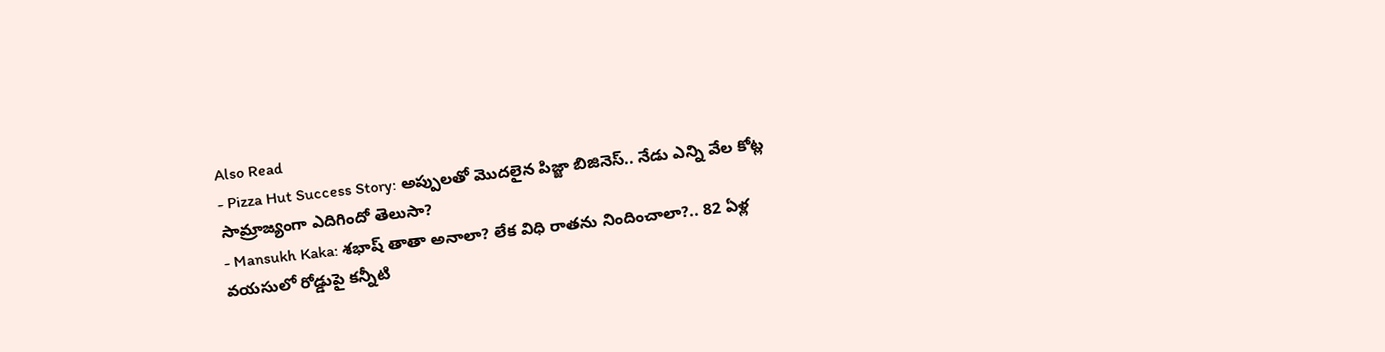Also Read
- Pizza Hut Success Story: అప్పులతో మొదలైన పిజ్జా బిజినెస్.. నేడు ఎన్ని వేల కోట్ల సామ్రాజ్యంగా ఎదిగిందో తెలుసా?
- Mansukh Kaka: శభాష్ తాతా అనాలా? లేక విధి రాతను నిందించాలా?.. 82 ఏళ్ల వయసులో రోడ్డుపై కన్నీటి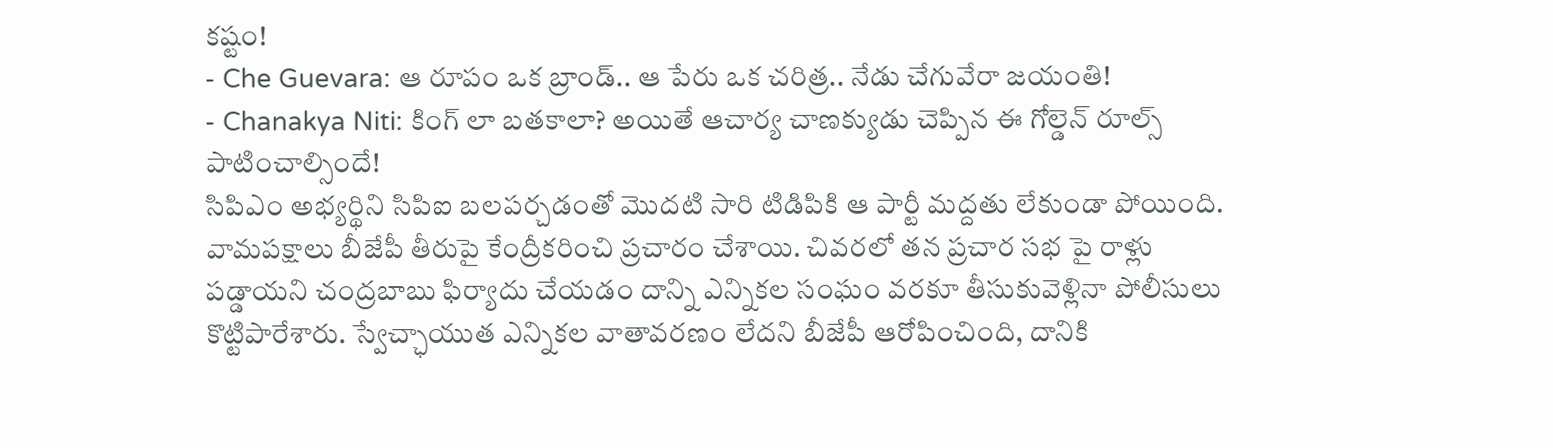కష్టం!
- Che Guevara: ఆ రూపం ఒక బ్రాండ్.. ఆ పేరు ఒక చరిత్ర.. నేడు చేగువేరా జయంతి!
- Chanakya Niti: కింగ్ లా బతకాలా? అయితే ఆచార్య చాణక్యుడు చెప్పిన ఈ గోల్డెన్ రూల్స్ పాటించాల్సిందే!
సిపిఎం అభ్యర్థిని సిపిఐ బలపర్చడంతో మొదటి సారి టిడిపికి ఆ పార్టీ మద్దతు లేకుండా పోయింది. వామపక్షాలు బీజేపీ తీరుపై కేంద్రీకరించి ప్రచారం చేశాయి. చివరలో తన ప్రచార సభ పై రాళ్లు పడ్డాయని చంద్రబాబు ఫిర్యాదు చేయడం దాన్ని ఎన్నికల సంఘం వరకూ తీసుకువెళ్లినా పోలీసులు కొట్టిపారేశారు. స్వేచ్ఛాయుత ఎన్నికల వాతావరణం లేదని బీజేపీ ఆరోపించింది, దానికి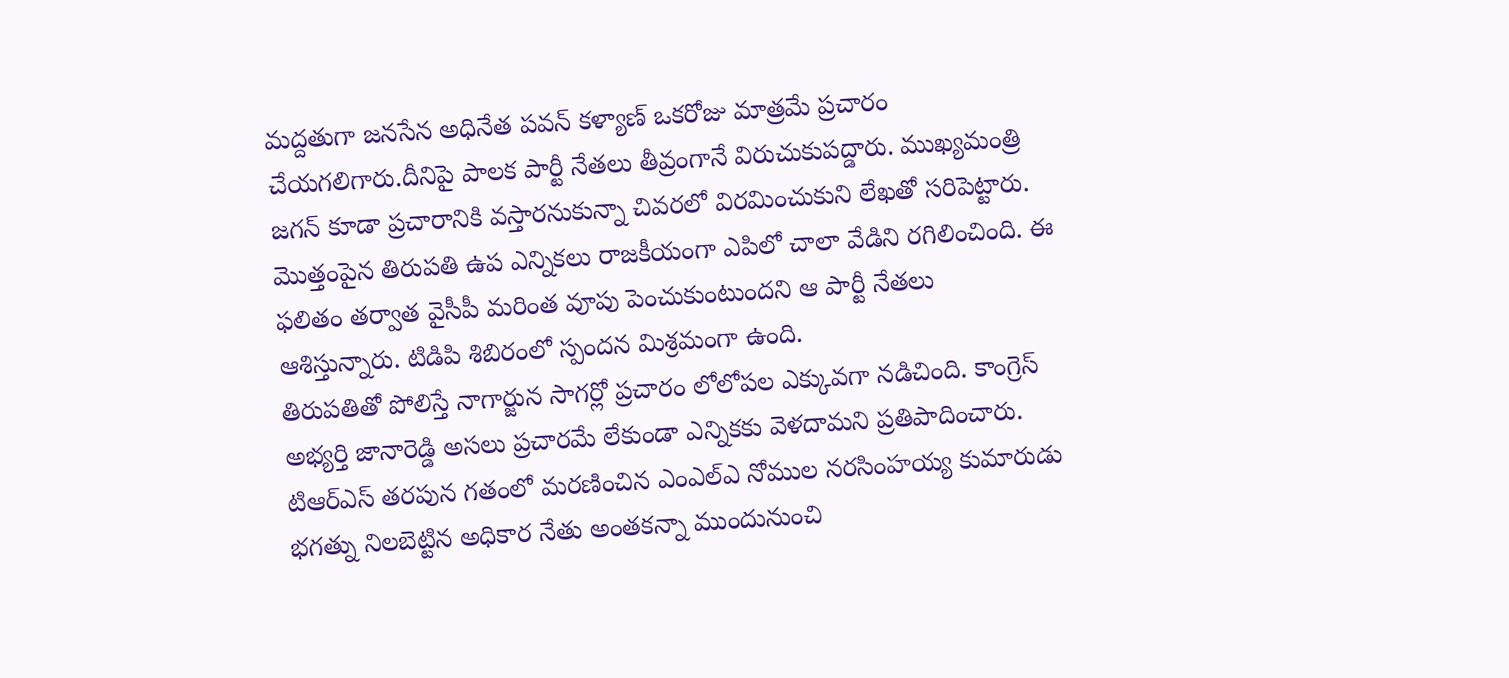మద్దతుగా జనసేన అధినేత పవన్ కళ్యాణ్ ఒకరోజు మాత్రమే ప్రచారం చేయగలిగారు.దీనిపై పాలక పార్టీ నేతలు తీవ్రంగానే విరుచుకుపద్డారు. ముఖ్యమంత్రి జగన్ కూడా ప్రచారానికి వస్తారనుకున్నా చివరలో విరమించుకుని లేఖతో సరిపెట్టారు. మొత్తంపైన తిరుపతి ఉప ఎన్నికలు రాజకీయంగా ఎపిలో చాలా వేడిని రగిలించింది. ఈ ఫలితం తర్వాత వైసీపీ మరింత వూపు పెంచుకుంటుందని ఆ పార్టీ నేతలు ఆశిస్తున్నారు. టిడిపి శిబిరంలో స్పందన మిశ్రమంగా ఉంది.
తిరుపతితో పోలిస్తే నాగార్జున సాగర్లో ప్రచారం లోలోపల ఎక్కువగా నడిచింది. కాంగ్రెస్ అభ్యర్తి జానారెడ్డి అసలు ప్రచారమే లేకుండా ఎన్నికకు వెళదామని ప్రతిపాదించారు. టిఆర్ఎస్ తరపున గతంలో మరణించిన ఎంఎల్ఎ నోముల నరసింహయ్య కుమారుడు భగత్ను నిలబెట్టిన అధికార నేతు అంతకన్నా ముందునుంచి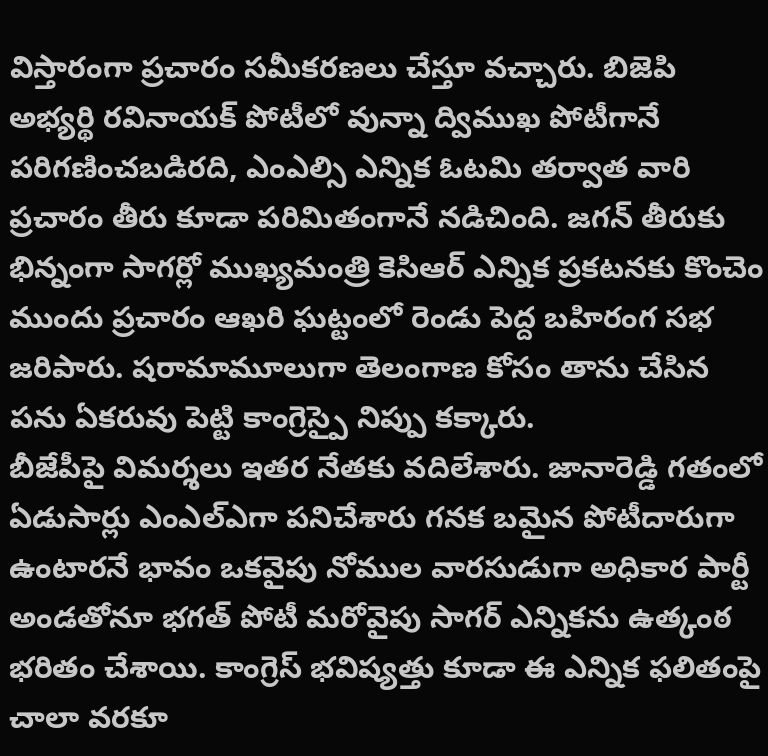విస్తారంగా ప్రచారం సమీకరణలు చేస్తూ వచ్చారు. బిజెపి అభ్యర్థి రవినాయక్ పోటీలో వున్నా ద్విముఖ పోటీగానే పరిగణించబడిరది, ఎంఎల్సి ఎన్నిక ఓటమి తర్వాత వారి ప్రచారం తీరు కూడా పరిమితంగానే నడిచింది. జగన్ తీరుకు భిన్నంగా సాగర్లో ముఖ్యమంత్రి కెసిఆర్ ఎన్నిక ప్రకటనకు కొంచెం ముందు ప్రచారం ఆఖరి ఘట్టంలో రెండు పెద్ద బహిరంగ సభ జరిపారు. షరామామూలుగా తెలంగాణ కోసం తాను చేసిన పను ఏకరువు పెట్టి కాంగ్రెస్పై నిప్పు కక్కారు.
బీజేపీపై విమర్శలు ఇతర నేతకు వదిలేశారు. జానారెడ్డి గతంలో ఏడుసార్లు ఎంఎల్ఎగా పనిచేశారు గనక బమైన పోటీదారుగా ఉంటారనే భావం ఒకవైపు నోముల వారసుడుగా అధికార పార్టీ అండతోనూ భగత్ పోటీ మరోవైపు సాగర్ ఎన్నికను ఉత్కంఠ భరితం చేశాయి. కాంగ్రెస్ భవిష్యత్తు కూడా ఈ ఎన్నిక ఫలితంపై చాలా వరకూ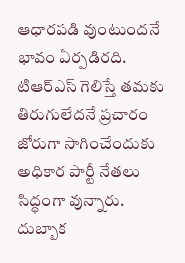ఆధారపడి వుంటుందనే భావం ఏర్పడిరది. టిఆర్ఎస్ గెలిస్తే తమకు తిరుగులేదనే ప్రచారం జోరుగా సాగించేందుకు అధికార పార్టీ నేతలు సిద్ధంగా వున్నారు. దుబ్బాక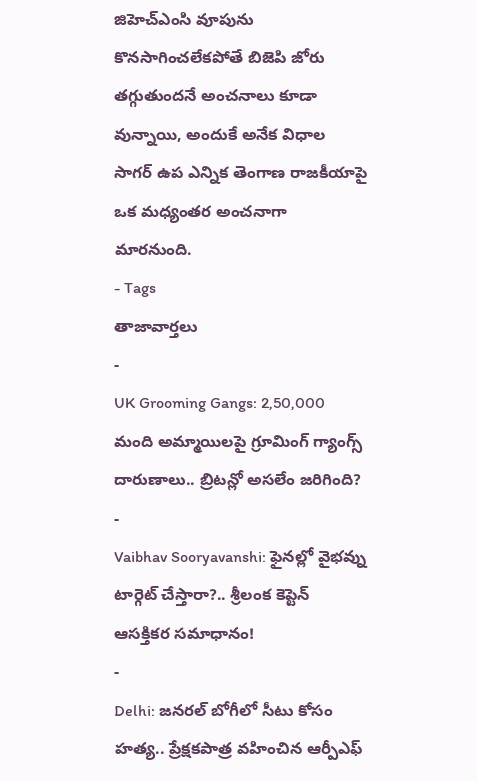జిహెచ్ఎంసి వూపును కొనసాగించలేకపోతే బిజెపి జోరు తగ్గుతుందనే అంచనాలు కూడా వున్నాయి, అందుకే అనేక విధాల సాగర్ ఉప ఎన్నిక తెంగాణ రాజకీయాపై ఒక మధ్యంతర అంచనాగా మారనుంది.
- Tags
తాజావార్తలు
-
UK Grooming Gangs: 2,50,000 మంది అమ్మాయిలపై గ్రూమింగ్ గ్యాంగ్స్ దారుణాలు.. బ్రిటన్లో అసలేం జరిగింది?
-
Vaibhav Sooryavanshi: ఫైనల్లో వైభవ్ను టార్గెట్ చేస్తారా?.. శ్రీలంక కెప్టెన్ ఆసక్తికర సమాధానం!
-
Delhi: జనరల్ బోగీలో సీటు కోసం హత్య.. ప్రేక్షకపాత్ర వహించిన ఆర్పీఎఫ్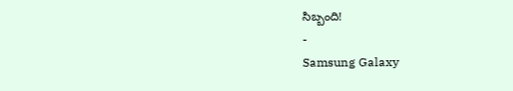సిబ్బంది!
-
Samsung Galaxy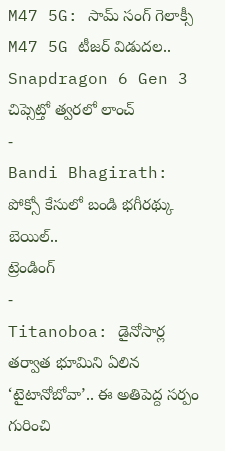M47 5G: సామ్ సంగ్ గెలాక్సీ M47 5G టీజర్ విడుదల.. Snapdragon 6 Gen 3 చిప్సెట్తో త్వరలో లాంచ్
-
Bandi Bhagirath: పోక్సో కేసులో బండి భగీరథ్కు బెయిల్..
ట్రెండింగ్
-
Titanoboa: డైనోసార్ల తర్వాత భూమిని ఏలిన ‘టైటానోబోవా’.. ఈ అతిపెద్ద సర్పం గురించి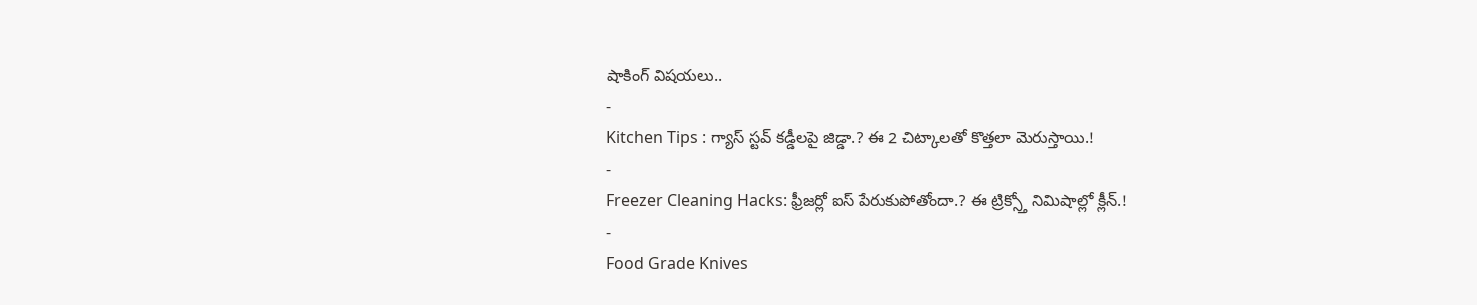షాకింగ్ విషయలు..
-
Kitchen Tips : గ్యాస్ స్టవ్ కడ్డీలపై జిడ్డా.? ఈ 2 చిట్కాలతో కొత్తలా మెరుస్తాయి.!
-
Freezer Cleaning Hacks: ఫ్రీజర్లో ఐస్ పేరుకుపోతోందా.? ఈ ట్రిక్స్తో నిమిషాల్లో క్లీన్.!
-
Food Grade Knives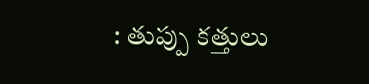: తుప్పు కత్తులు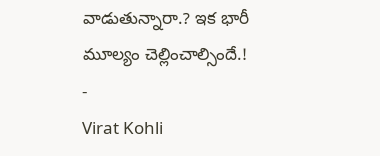వాడుతున్నారా.? ఇక భారీ మూల్యం చెల్లించాల్సిందే.!
-
Virat Kohli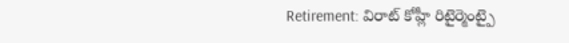Retirement: విరాట్ కోహ్లీ రిటైర్మెంట్పై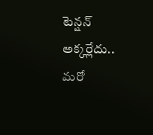టెన్షన్ అక్కర్లేదు.. మరో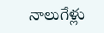నాలుగేళ్లు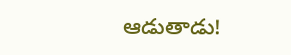ఆడుతాడు!